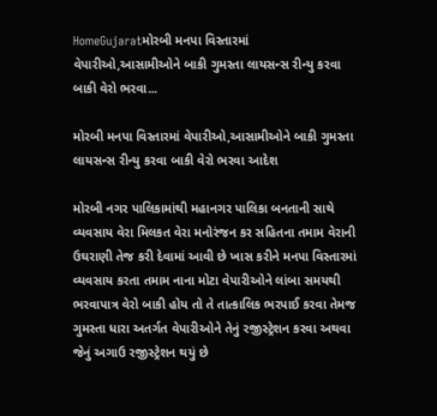HomeGujaratમોરબી મનપા વિસ્તારમાં વેપારીઓ,આસામીઓને બાકી ગુમસ્તા લાયસન્સ રીન્યુ કરવા બાકી વેરો ભરવા...

મોરબી મનપા વિસ્તારમાં વેપારીઓ,આસામીઓને બાકી ગુમસ્તા લાયસન્સ રીન્યુ કરવા બાકી વેરો ભરવા આદેશ

મોરબી નગર પાલિકામાંથી મહાનગર પાલિકા બનતાની સાથે વ્યવસાય વેરા મિલકત વેરા મનોરંજન કર સહિતના તમામ વેરાની ઉઘરાણી તેજ કરી દેવામાં આવી છે ખાસ કરીને મનપા વિસ્તારમાં વ્યવસાય કરતા તમામ નાના મોટા વેપારીઓને લાંબા સમયથી ભરવાપાત્ર વેરો બાકી હોય તો તે તાત્કાલિક ભરપાઈ કરવા તેમજ ગુમસ્તા ધારા અતર્ગત વેપારીઓને તેનું રજીસ્ટ્રેશન કરવા અથવા જેનું અગાઉ રજીસ્ટ્રેશન થયું છે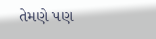તેમણે પણ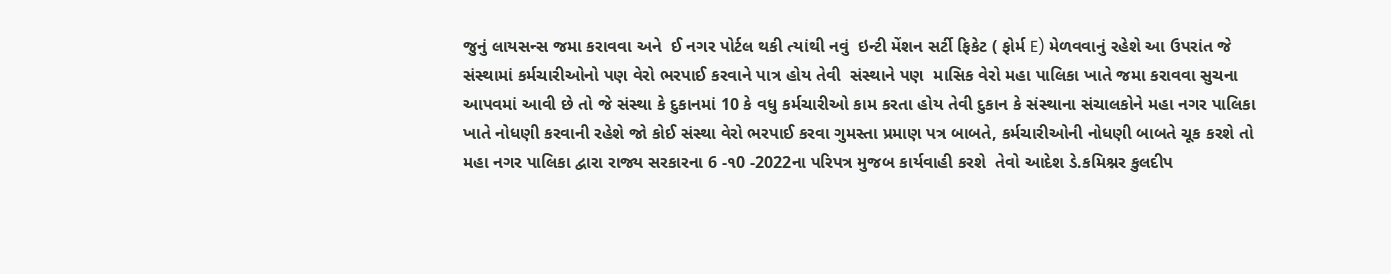જુનું લાયસન્સ જમા કરાવવા અને  ઈ નગર પોર્ટલ થકી ત્યાંથી નવું  ઇન્ટી મેંશન સર્ટી ફિકેટ ( ફોર્મ E) મેળવવાનું રહેશે આ ઉપરાંત જે  સંસ્થામાં કર્મચારીઓનો પણ વેરો ભરપાઈ કરવાને પાત્ર હોય તેવી  સંસ્થાને પણ  માસિક વેરો મહા પાલિકા ખાતે જમા કરાવવા સુચના આપવમાં આવી છે તો જે સંસ્થા કે દુકાનમાં 10 કે વધુ કર્મચારીઓ કામ કરતા હોય તેવી દુકાન કે સંસ્થાના સંચાલકોને મહા નગર પાલિકા ખાતે નોધણી કરવાની રહેશે જો કોઈ સંસ્થા વેરો ભરપાઈ કરવા ગુમસ્તા પ્રમાણ પત્ર બાબતે, કર્મચારીઓની નોધણી બાબતે ચૂક કરશે તો મહા નગર પાલિકા દ્વારા રાજ્ય સરકારના 6 -૧0 -2022ના પરિપત્ર મુજબ કાર્યવાહી કરશે  તેવો આદેશ ડે.કમિશ્નર કુલદીપ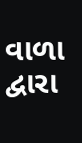વાળા  દ્વારા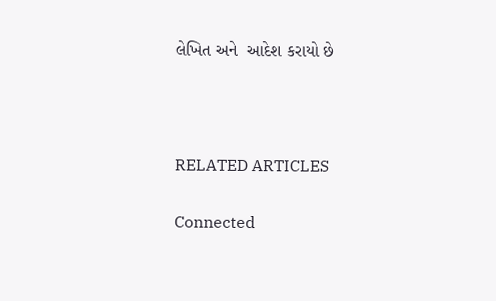લેખિત અને  આદેશ કરાયો છે



RELATED ARTICLES

Connected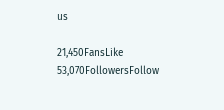us

21,450FansLike
53,070FollowersFollow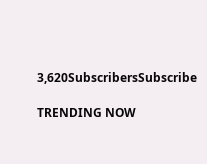3,620SubscribersSubscribe

TRENDING NOW